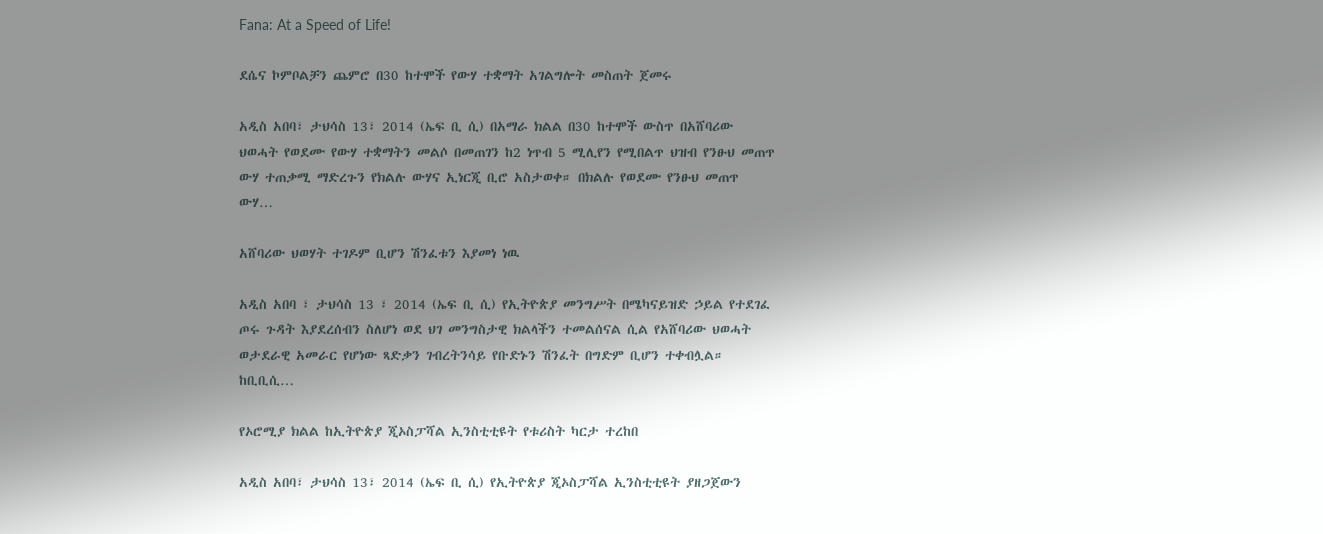Fana: At a Speed of Life!

ደሴና ኮምቦልቻን ጨምሮ በ30 ከተሞች የውሃ ተቋማት አገልግሎት መስጠት ጀመሩ

አዲስ አበባ፣ ታህሳስ 13፣ 2014 (ኤፍ ቢ ሲ) በአማራ ክልል በ30 ከተሞች ውስጥ በአሸባሪው ህወሓት የወደሙ የውሃ ተቋማትን መልሶ በመጠገን ከ2 ነጥብ 5 ሚሊየን የሚበልጥ ህዝብ የንፁህ መጠጥ ውሃ ተጠቃሚ ማድረጉን የክልሉ ውሃና ኢነርጂ ቢሮ አስታወቀ። በክልሉ የወደሙ የንፁህ መጠጥ ውሃ…

አሸባሪው ህወሃት ተገዶም ቢሆን ሽንፈቱን እያመነ ነዉ

አዲስ አበባ ፣ ታህሳስ 13 ፣ 2014 (ኤፍ ቢ ሲ) የኢትዮጵያ መንግሥት በሜካናይዝድ ኃይል የተደገፈ ጦሩ ጉዳት እያደረሰብን ስለሆነ ወደ ህገ መንግስታዊ ክልላችን ተመልሰናል ሲል የአሸባሪው ህወሓት ወታደራዊ አመራር የሆነው ጻድቃን ገብረትንሳይ የቡድኑን ሽንፈት በግድም ቢሆን ተቀብሏል። ከቢቢሲ…

የኦሮሚያ ክልል ከኢትዮጵያ ጂኦስፓሻል ኢንስቲቲዩት የቱሪስት ካርታ ተረከበ

አዲስ አበባ፣ ታህሳስ 13፣ 2014 (ኤፍ ቢ ሲ) የኢትዮጵያ ጂኦስፓሻል ኢንስቲቲዩት ያዘጋጀውን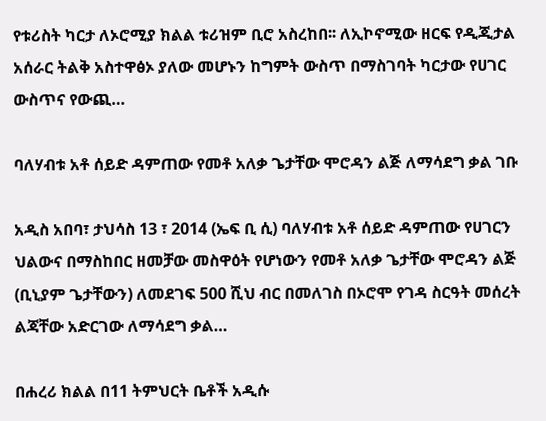የቱሪስት ካርታ ለኦሮሚያ ክልል ቱሪዝም ቢሮ አስረከበ፡፡ ለኢኮኖሚው ዘርፍ የዲጂታል አሰራር ትልቅ አስተዋፅኦ ያለው መሆኑን ከግምት ውስጥ በማስገባት ካርታው የሀገር ውስጥና የውጪ…

ባለሃብቱ አቶ ሰይድ ዳምጠው የመቶ አለቃ ጌታቸው ሞሮዳን ልጅ ለማሳደግ ቃል ገቡ

አዲስ አበባ፣ ታህሳስ 13 ፣ 2014 (ኤፍ ቢ ሲ) ባለሃብቱ አቶ ሰይድ ዳምጠው የሀገርን ህልውና በማስከበር ዘመቻው መስዋዕት የሆነውን የመቶ አለቃ ጌታቸው ሞሮዳን ልጅ (ቢኒያም ጌታቸውን) ለመደገፍ 500 ሺህ ብር በመለገስ በኦሮሞ የገዳ ስርዓት መሰረት ልጃቸው አድርገው ለማሳደግ ቃል…

በሐረሪ ክልል በ11 ትምህርት ቤቶች አዲሱ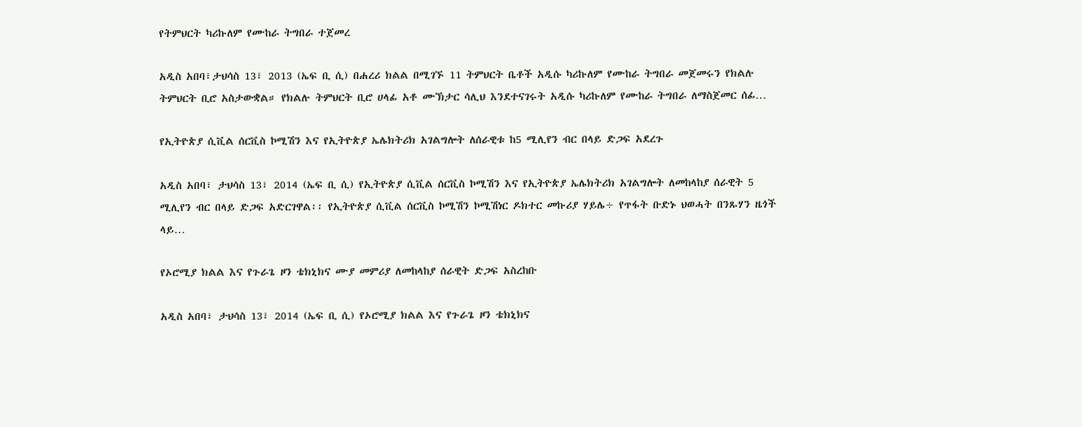የትምህርት ካሪኩለም የሙከራ ትግበራ ተጀመረ

አዲስ አበባ፣ታህሳስ 13፣ 2013 (ኤፍ ቢ ሲ) በሐረሪ ክልል በሚገኙ 11 ትምህርት ቤቶች አዲሱ ካሪኩለም የሙከራ ትግበራ መጀመሩን የክልሉ ትምህርት ቢሮ አስታውቋል። የክልሉ ትምህርት ቢሮ ሀላፊ አቶ ሙኽታር ሳሊህ እንደተናገሩት አዲሱ ካሪኩለም የሙከራ ትግበራ ለማስጀመር ሰፊ…

የኢትዮጵያ ሲቪል ሰርቪስ ኮሚሽን እና የኢትዮጵያ ኤሌክትሪክ አገልግሎት ለሰራዊቱ ከ5 ሚሊየን ብር በላይ ድጋፍ አደረጉ

አዲስ አበባ፣ ታህሳስ 13፣ 2014 (ኤፍ ቢ ሲ) የኢትዮጵያ ሲቪል ሰርቪስ ኮሚሽን እና የኢትዮጵያ ኤሌክትሪክ አገልግሎት ለመከላከያ ሰራዊት 5 ሚሊየን ብር በላይ ድጋፍ አድርገዋል፡፡ የኢትዮጵያ ሲቪል ሰርቪስ ኮሚሽን ኮሚሽነር ዶክተር መኩሪያ ሃይሌ÷ የጥፋት ቡድኑ ህወሓት በንጹሃን ዜጎች ላይ…

የኦሮሚያ ክልል እና የጉራጌ ዞን ቴክኒክና ሙያ መምሪያ ለመከላከያ ሰራዊት ድጋፍ አስረከቡ

አዲስ አበባ፣ ታህሳስ 13፣ 2014 (ኤፍ ቢ ሲ) የኦሮሚያ ክልል እና የጉራጌ ዞን ቴክኒክና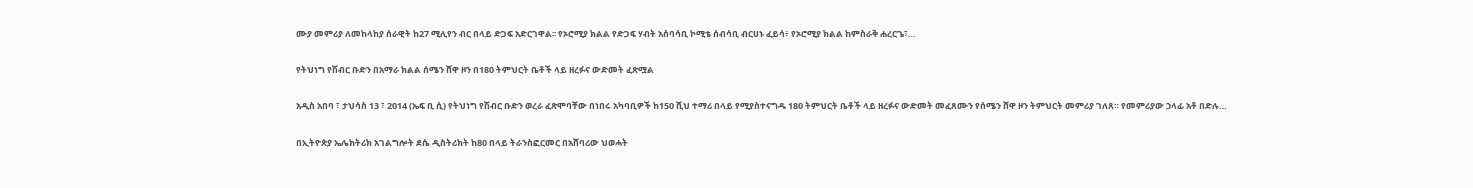ሙያ መምሪያ ለመከላከያ ሰራዊት ከ27 ሚሊየን ብር በላይ ድጋፍ አድርገዋል፡፡ የኦሮሚያ ክልል የድጋፍ ሃብት አሰባሳቢ ኮሚቴ ሰብሳቢ ብርሀኑ ፈይሳ፥ የኦሮሚያ ክልል ከምስራቅ ሐረርጌ፣…

የትህነግ የሽብር ቡድን በአማራ ክልል ሰሜን ሸዋ ዞን በ180 ትምህርት ቤቶች ላይ ዘረፉና ውድመት ፈጽሟል

አዲስ አበባ ፣ ታህሳስ 13 ፣ 2014 (ኤፍ ቢ ሲ) የትህነግ የሽብር ቡድን ወረራ ፈጽሞባቸው በነበሩ አካባቢዎች ከ150 ሺህ ተማሪ በላይ የሚያስተናግዱ 180 ትምህርት ቤቶች ላይ ዘረፉና ውድመት መፈጸሙን የሰሜን ሸዋ ዞን ትምህርት መምሪያ ገለጸ። የመምሪያው ኃላፊ አቶ በድሉ…

በኢትዮጵያ ኤሌክትሪክ አገልግሎት ደሴ ዲስትሪክት ከ80 በላይ ትራንስፎርመር በአሸባሪው ህወሓት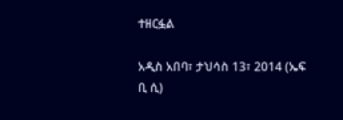ተዘርፏል

አዲስ አበባ፣ ታህሳስ 13፣ 2014 (ኤፍ ቢ ሲ)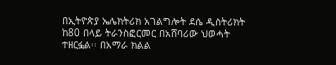በኢትዮጵያ ኤሌክትሪክ አገልግሎት ደሴ ዲስትሪክት ከ80 በላይ ትራንስፎርመር በአሸባሪው ህወሓት ተዘርፏል፡፡ በአማራ ክልል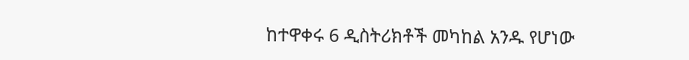ከተዋቀሩ 6 ዲስትሪክቶች መካከል አንዱ የሆነው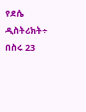የደሴ ዲስትሪክት÷ በስሩ 23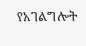የአገልግሎት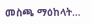መስጫ ማዕከላት…